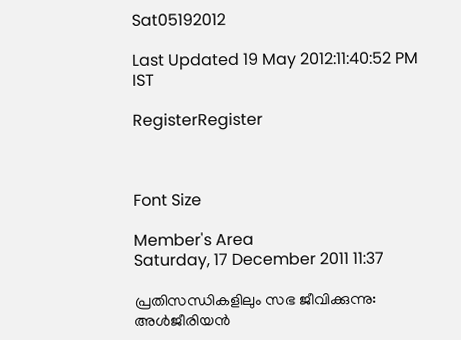Sat05192012

Last Updated 19 May 2012:11:40:52 PM IST

RegisterRegister



Font Size

Member's Area
Saturday, 17 December 2011 11:37

പ്രതിസന്ധികളിലും സഭ ജീവിക്കുന്നു: അള്‍ജീരിയന്‍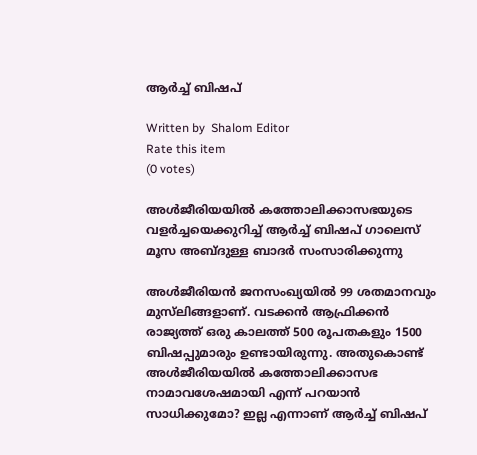ആര്‍ച്ച്‌ ബിഷപ്‌

Written by  Shalom Editor
Rate this item
(0 votes)

അള്‍ജീരിയയില്‍ കത്തോലിക്കാസഭയുടെ വളര്‍ച്ചയെക്കുറിച്ച്‌ ആര്‍ച്ച്‌ ബിഷപ്‌ ഗാലെസ്‌ മൂസ അബ്ദുള്ള ബാദര്‍ സംസാരിക്കുന്നു

അള്‍ജീരിയന്‍ ജനസംഖ്യയില്‍ 99 ശതമാനവും മുസ്‌ലിങ്ങളാണ്‌. വടക്കന്‍ ആഫ്രിക്കന്‍ രാജ്യത്ത്‌ ഒരു കാലത്ത്‌ 500 രൂപതകളും 1500 ബിഷപ്പുമാരും ഉണ്ടായിരുന്നു. അതുകൊണ്ട്‌ അള്‍ജീരിയയില്‍ കത്തോലിക്കാസഭ നാമാവശേഷമായി എന്ന്‌ പറയാന്‍ സാധിക്കുമോ? ഇല്ല എന്നാണ്‌ ആര്‍ച്ച്‌ ബിഷപ്‌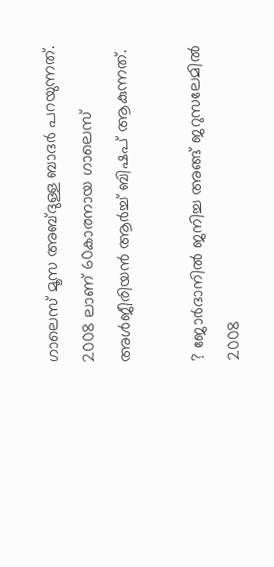ഗാലെസ്‌ മൂസ അബ്ദുള്ള ബാദര്‍ പറയുന്നത്‌. 2008 ലാണ്‌ 60കാരനായ ഗാലെസ്‌ അള്‍ജീരിയന്‍ ആര്‍ച്ച്‌ ബിഷപ്‌ ആകുന്നത്‌.

? ജോര്‍ദാനില്‍ ജനിച്ച അങ്ങ്‌ ജറുസലേമില്‍ 2008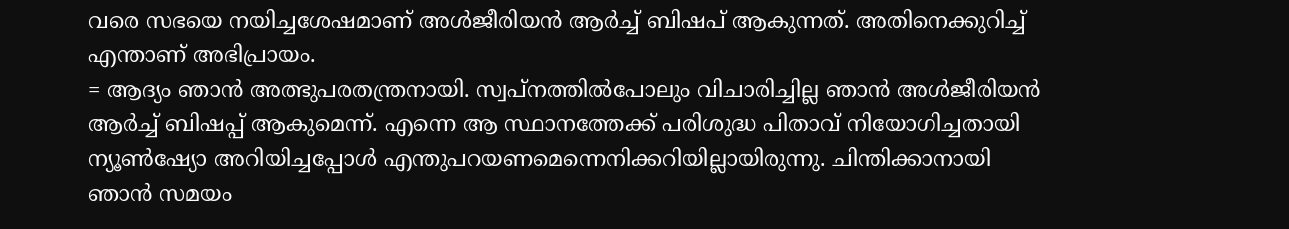വരെ സഭയെ നയിച്ചശേഷമാണ്‌ അള്‍ജീരിയന്‍ ആര്‍ച്ച്‌ ബിഷപ്‌ ആകുന്നത്‌. അതിനെക്കുറിച്ച്‌ എന്താണ്‌ അഭിപ്രായം.
= ആദ്യം ഞാന്‍ അത്ഭുപരതന്ത്രനായി. സ്വപ്‌നത്തില്‍പോലും വിചാരിച്ചില്ല ഞാന്‍ അള്‍ജീരിയന്‍ ആര്‍ച്ച്‌ ബിഷപ്പ്‌ ആകുമെന്ന്‌. എന്നെ ആ സ്ഥാനത്തേക്ക്‌ പരിശുദ്ധ പിതാവ്‌ നിയോഗിച്ചതായി ന്യൂണ്‍ഷ്യോ അറിയിച്ചപ്പോള്‍ എന്തുപറയണമെന്നെനിക്കറിയില്ലായിരുന്നു. ചിന്തിക്കാനായി ഞാന്‍ സമയം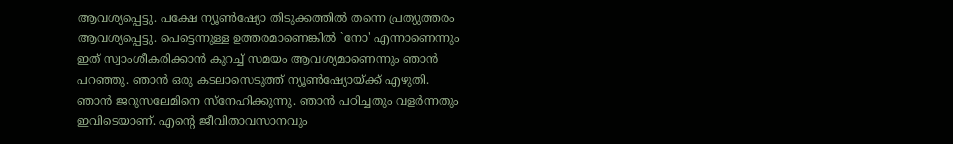ആവശ്യപ്പെട്ടു. പക്ഷേ ന്യൂണ്‍ഷ്യോ തിടുക്കത്തില്‍ തന്നെ പ്രത്യുത്തരം ആവശ്യപ്പെട്ടു. പെട്ടെന്നുള്ള ഉത്തരമാണെങ്കില്‍ `നോ' എന്നാണെന്നും ഇത്‌ സ്വാംശീകരിക്കാന്‍ കുറച്ച്‌ സമയം ആവശ്യമാണെന്നും ഞാന്‍ പറഞ്ഞു. ഞാന്‍ ഒരു കടലാസെടുത്ത്‌ ന്യൂണ്‍ഷ്യോയ്‌ക്ക്‌ എഴുതി. ഞാന്‍ ജറുസലേമിനെ സ്‌നേഹിക്കുന്നു. ഞാന്‍ പഠിച്ചതും വളര്‍ന്നതും ഇവിടെയാണ്‌. എന്റെ ജീവിതാവസാനവും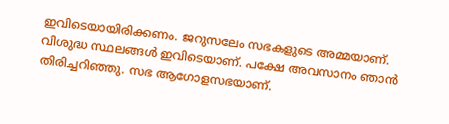ഇവിടെയായിരിക്കണം. ജറുസലേം സഭകളുടെ അമ്മയാണ്‌. വിശുദ്ധ സ്ഥലങ്ങള്‍ ഇവിടെയാണ്‌. പക്ഷേ അവസാനം ഞാന്‍ തിരിച്ചറിഞ്ഞു. സഭ ആഗോളസഭയാണ്‌.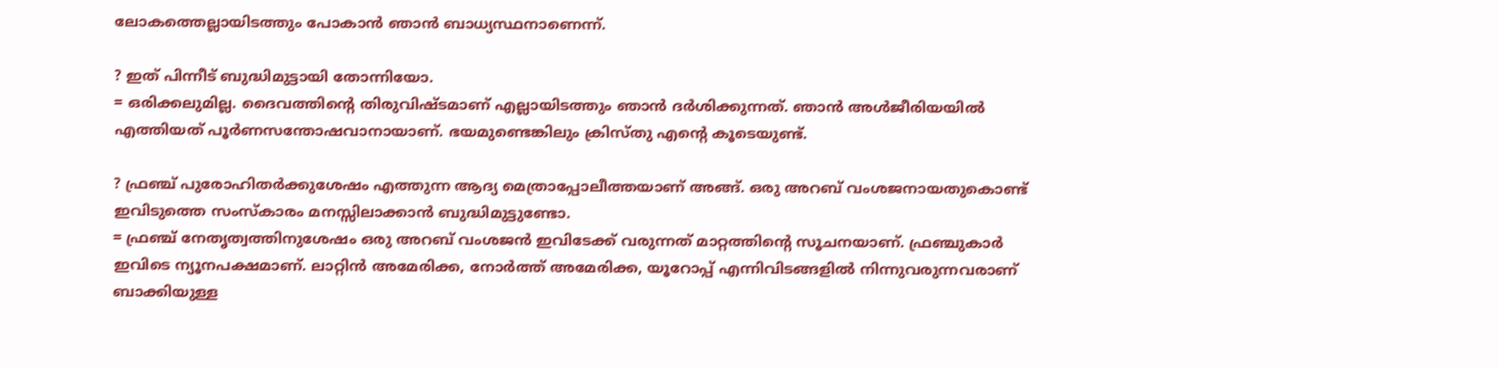ലോകത്തെല്ലായിടത്തും പോകാന്‍ ഞാന്‍ ബാധ്യസ്ഥനാണെന്ന്‌.

? ഇത്‌ പിന്നീട്‌ ബുദ്ധിമുട്ടായി തോന്നിയോ.
= ഒരിക്കലുമില്ല. ദൈവത്തിന്റെ തിരുവിഷ്ടമാണ്‌ എല്ലായിടത്തും ഞാന്‍ ദര്‍ശിക്കുന്നത്‌. ഞാന്‍ അള്‍ജീരിയയില്‍ എത്തിയത്‌ പൂര്‍ണസന്തോഷവാനായാണ്‌. ഭയമുണ്ടെങ്കിലും ക്രിസ്‌തു എന്റെ കൂടെയുണ്ട്‌.

? ഫ്രഞ്ച്‌ പുരോഹിതര്‍ക്കുശേഷം എത്തുന്ന ആദ്യ മെത്രാപ്പോലീത്തയാണ്‌ അങ്ങ്‌. ഒരു അറബ്‌ വംശജനായതുകൊണ്ട്‌ ഇവിടുത്തെ സംസ്‌കാരം മനസ്സിലാക്കാന്‍ ബുദ്ധിമുട്ടുണ്ടോ.
= ഫ്രഞ്ച്‌ നേതൃത്വത്തിനുശേഷം ഒരു അറബ്‌ വംശജന്‍ ഇവിടേക്ക്‌ വരുന്നത്‌ മാറ്റത്തിന്റെ സൂചനയാണ്‌. ഫ്രഞ്ചുകാര്‍ ഇവിടെ ന്യൂനപക്ഷമാണ്‌. ലാറ്റിന്‍ അമേരിക്ക, നോര്‍ത്ത്‌ അമേരിക്ക, യൂറോപ്പ്‌ എന്നിവിടങ്ങളില്‍ നിന്നുവരുന്നവരാണ്‌ ബാക്കിയുള്ള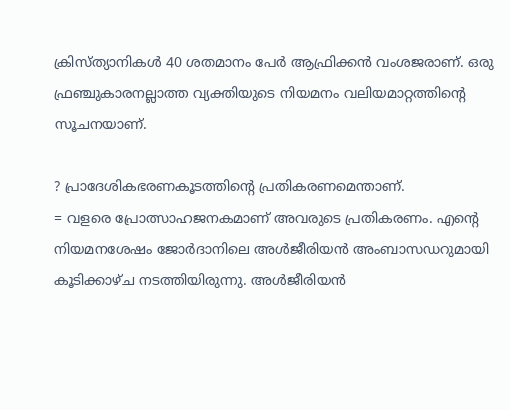ക്രിസ്‌ത്യാനികള്‍ 40 ശതമാനം പേര്‍ ആഫ്രിക്കന്‍ വംശജരാണ്‌. ഒരു ഫ്രഞ്ചുകാരനല്ലാത്ത വ്യക്തിയുടെ നിയമനം വലിയമാറ്റത്തിന്റെ സൂചനയാണ്‌.

? പ്രാദേശികഭരണകൂടത്തിന്റെ പ്രതികരണമെന്താണ്‌.
= വളരെ പ്രോത്സാഹജനകമാണ്‌ അവരുടെ പ്രതികരണം. എന്റെ നിയമനശേഷം ജോര്‍ദാനിലെ അള്‍ജീരിയന്‍ അംബാസഡറുമായി കൂടിക്കാഴ്‌ച നടത്തിയിരുന്നു. അള്‍ജീരിയന്‍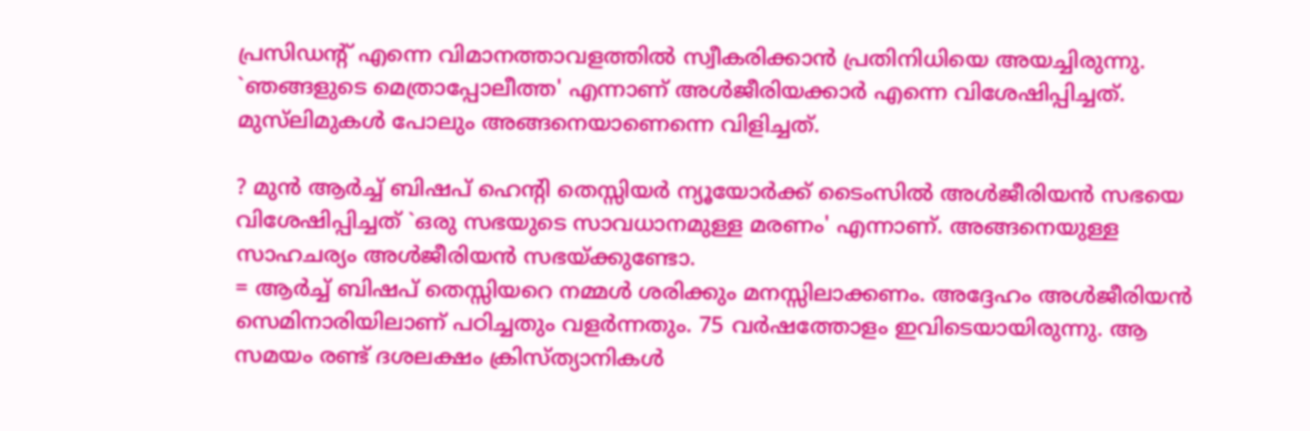പ്രസിഡന്റ്‌ എന്നെ വിമാനത്താവളത്തില്‍ സ്വീകരിക്കാന്‍ പ്രതിനിധിയെ അയച്ചിരുന്നു. `ഞങ്ങളുടെ മെത്രാപ്പോലീത്ത' എന്നാണ്‌ അള്‍ജീരിയക്കാര്‍ എന്നെ വിശേഷിപ്പിച്ചത്‌. മുസ്‌ലിമുകള്‍ പോലും അങ്ങനെയാണെന്നെ വിളിച്ചത്‌.

? മുന്‍ ആര്‍ച്ച്‌ ബിഷപ്‌ ഹെന്‍റി തെസ്സിയര്‍ ന്യൂയോര്‍ക്ക്‌ ടൈംസില്‍ അള്‍ജീരിയന്‍ സഭയെ വിശേഷിപ്പിച്ചത്‌ `ഒരു സഭയുടെ സാവധാനമുള്ള മരണം' എന്നാണ്‌. അങ്ങനെയുള്ള സാഹചര്യം അള്‍ജീരിയന്‍ സഭയ്‌ക്കുണ്ടോ.
= ആര്‍ച്ച്‌ ബിഷപ്‌ തെസ്സിയറെ നമ്മള്‍ ശരിക്കും മനസ്സിലാക്കണം. അദ്ദേഹം അള്‍ജീരിയന്‍ സെമിനാരിയിലാണ്‌ പഠിച്ചതും വളര്‍ന്നതും. 75 വര്‍ഷത്തോളം ഇവിടെയായിരുന്നു. ആ സമയം രണ്ട്‌ ദശലക്ഷം ക്രിസ്‌ത്യാനികള്‍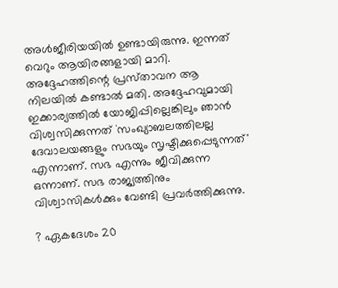അള്‍ജീരിയയില്‍ ഉണ്ടായിരുന്നു. ഇന്നത്‌ വെറും ആയിരങ്ങളായി മാറി. അദ്ദേഹത്തിന്റെ പ്രസ്‌താവന ആ നിലയില്‍ കണ്ടാല്‍ മതി. അദ്ദേഹവുമായി ഇക്കാര്യത്തില്‍ യോജിപ്പില്ലെങ്കിലും ഞാന്‍ വിശ്വസിക്കുന്നത്‌ `സംഖ്യാബലത്തിലല്ല ദേവാലയങ്ങളും സഭയും സൃഷ്ടിക്കുപ്പെടുന്നത്‌' എന്നാണ്‌. സഭ എന്നും ജീവിക്കുന്ന ഒന്നാണ്‌. സഭ രാജ്യത്തിനും വിശ്വാസികള്‍ക്കും വേണ്ടി പ്രവര്‍ത്തിക്കുന്നു.

? ഏകദേശം 20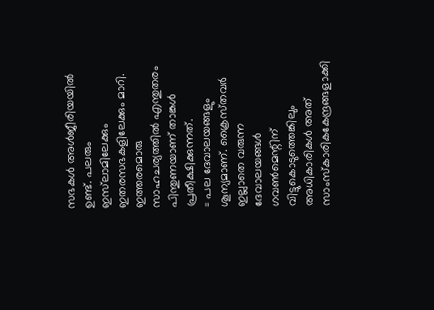സഭകള്‍ അള്‍ജീരിയയില്‍ ഉണ്ട്‌. പലരും ഇസ്‌ലാമിലേക്കും ഇതരസഭകളിലേക്കും മാറി. ഇത്തരമൊരു സാഹചര്യത്തില്‍ എന്തുതരം പിന്തുണയാണ്‌ താങ്കള്‍ പ്രതീക്ഷിക്കുന്നത്‌.
= പല ദേവാലയങ്ങളും ശൂന്യമാണ്‌. ക്രൈസ്‌തവര്‍ ഇല്ലാതെ വരുന്ന ദേവാലയങ്ങള്‍ ഗവണ്‍മെന്റിന്‌ വിട്ടുകൊടുത്തെങ്കിലും അധികാരികള്‍ അത്‌ സാംസ്‌കാരികകേന്ദ്രങ്ങളാക്കി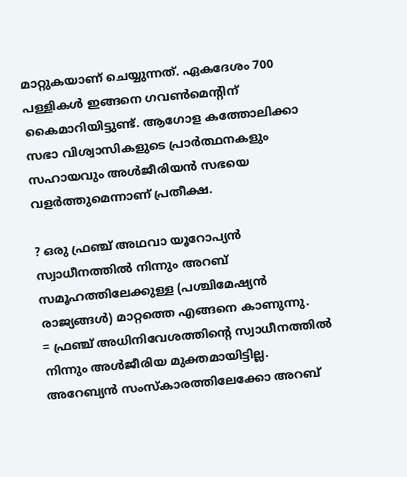മാറ്റുകയാണ്‌ ചെയ്യുന്നത്‌. ഏകദേശം 700 പള്ളികള്‍ ഇങ്ങനെ ഗവണ്‍മെന്റിന്‌ കൈമാറിയിട്ടുണ്ട്‌. ആഗോള കത്തോലിക്കാ സഭാ വിശ്വാസികളുടെ പ്രാര്‍ത്ഥനകളും സഹായവും അള്‍ജീരിയന്‍ സഭയെ വളര്‍ത്തുമെന്നാണ്‌ പ്രതീക്ഷ.

? ഒരു ഫ്രഞ്ച്‌ അഥവാ യൂറോപ്യന്‍ സ്വാധീനത്തില്‍ നിന്നും അറബ്‌ സമൂഹത്തിലേക്കുള്ള (പശ്ചിമേഷ്യന്‍ രാജ്യങ്ങള്‍) മാറ്റത്തെ എങ്ങനെ കാണുന്നു.
= ഫ്രഞ്ച്‌ അധിനിവേശത്തിന്റെ സ്വാധീനത്തില്‍ നിന്നും അള്‍ജീരിയ മുക്തമായിട്ടില്ല. അറേബ്യന്‍ സംസ്‌കാരത്തിലേക്കോ അറബ്‌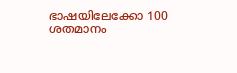ഭാഷയിലേക്കോ 100 ശതമാനം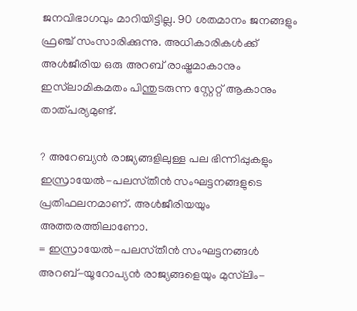ജനവിഭാഗവും മാറിയിട്ടില്ല. 90 ശതമാനം ജനങ്ങളും ഫ്രഞ്ച്‌ സംസാരിക്കുന്നു. അധികാരികള്‍ക്ക്‌ അള്‍ജീരിയ ഒരു അറബ്‌ രാഷ്ട്രമാകാനും ഇസ്‌ലാമികമതം പിന്തുടരുന്ന സ്റ്റേറ്റ്‌ ആകാനും താത്‌പര്യമുണ്ട്‌.

? അറേബ്യന്‍ രാജ്യങ്ങളിലുള്ള പല ഭിന്നിപ്പുകളും ഇസ്രായേല്‍-പലസ്‌തീന്‍ സംഘട്ടനങ്ങളുടെ പ്രതിഫലനമാണ്‌. അള്‍ജീരിയയും അത്തരത്തിലാണോ.
= ഇസ്രായേല്‍-പലസ്‌തീന്‍ സംഘട്ടനങ്ങള്‍ അറബ്‌-യൂറോപ്യന്‍ രാജ്യങ്ങളെയും മുസ്‌ലിം-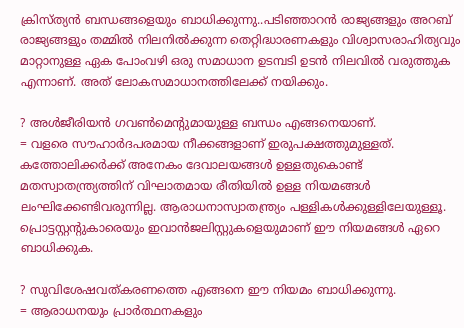ക്രിസ്‌ത്യന്‍ ബന്ധങ്ങളെയും ബാധിക്കുന്നു..പടിഞ്ഞാറന്‍ രാജ്യങ്ങളും അറബ്‌ രാജ്യങ്ങളും തമ്മില്‍ നിലനില്‍ക്കുന്ന തെറ്റിദ്ധാരണകളും വിശ്വാസരാഹിത്യവും മാറ്റാനുള്ള ഏക പോംവഴി ഒരു സമാധാന ഉടമ്പടി ഉടന്‍ നിലവില്‍ വരുത്തുക എന്നാണ്‌. അത്‌ ലോകസമാധാനത്തിലേക്ക്‌ നയിക്കും.

? അള്‍ജീരിയന്‍ ഗവണ്‍മെന്റുമായുള്ള ബന്ധം എങ്ങനെയാണ്‌.
= വളരെ സൗഹാര്‍ദപരമായ നീക്കങ്ങളാണ്‌ ഇരുപക്ഷത്തുമുള്ളത്‌. കത്തോലിക്കര്‍ക്ക്‌ അനേകം ദേവാലയങ്ങള്‍ ഉള്ളതുകൊണ്ട്‌ മതസ്വാതന്ത്ര്യത്തിന്‌ വിഘാതമായ രീതിയില്‍ ഉള്ള നിയമങ്ങള്‍ ലംഘിക്കേണ്ടിവരുന്നില്ല. ആരാധനാസ്വാതന്ത്ര്യം പള്ളികള്‍ക്കുള്ളിലേയുള്ളൂ. പ്രൊട്ടസ്റ്റന്റുകാരെയും ഇവാന്‍ജലിസ്റ്റുകളെയുമാണ്‌ ഈ നിയമങ്ങള്‍ ഏറെ ബാധിക്കുക.

? സുവിശേഷവത്‌കരണത്തെ എങ്ങനെ ഈ നിയമം ബാധിക്കുന്നു.
= ആരാധനയും പ്രാര്‍ത്ഥനകളും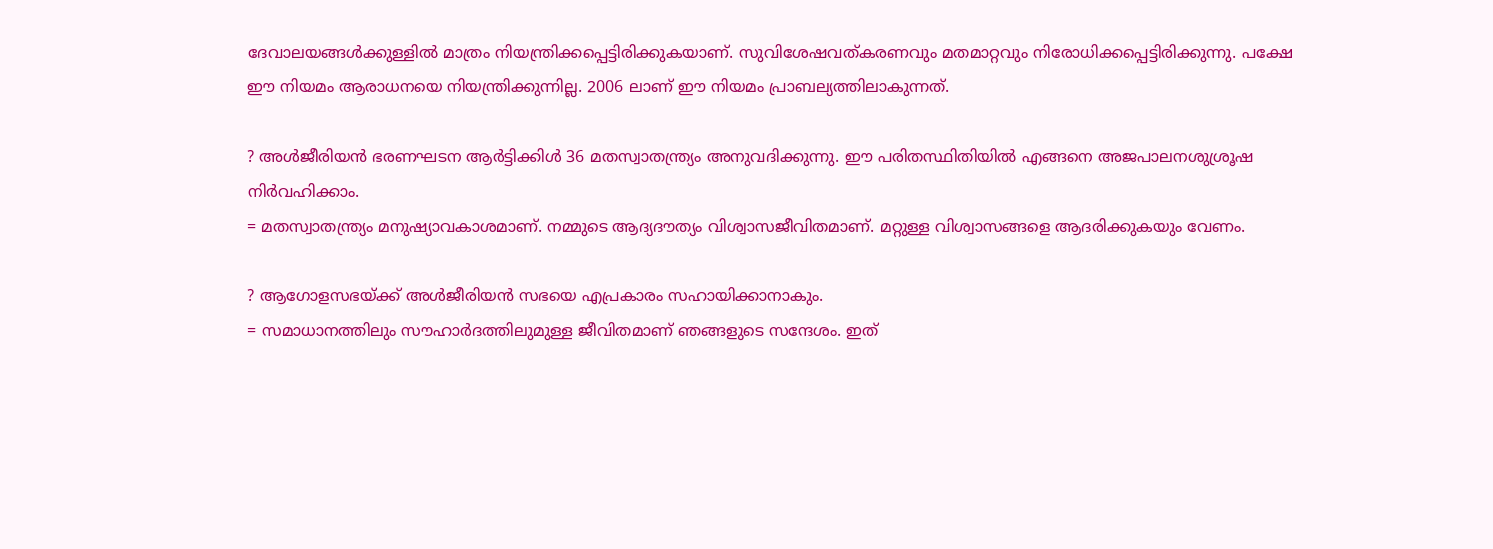ദേവാലയങ്ങള്‍ക്കുള്ളില്‍ മാത്രം നിയന്ത്രിക്കപ്പെട്ടിരിക്കുകയാണ്‌. സുവിശേഷവത്‌കരണവും മതമാറ്റവും നിരോധിക്കപ്പെട്ടിരിക്കുന്നു. പക്ഷേ ഈ നിയമം ആരാധനയെ നിയന്ത്രിക്കുന്നില്ല. 2006 ലാണ്‌ ഈ നിയമം പ്രാബല്യത്തിലാകുന്നത്‌.

? അള്‍ജീരിയന്‍ ഭരണഘടന ആര്‍ട്ടിക്കിള്‍ 36 മതസ്വാതന്ത്ര്യം അനുവദിക്കുന്നു. ഈ പരിതസ്ഥിതിയില്‍ എങ്ങനെ അജപാലനശുശ്രൂഷ നിര്‍വഹിക്കാം.
= മതസ്വാതന്ത്ര്യം മനുഷ്യാവകാശമാണ്‌. നമ്മുടെ ആദ്യദൗത്യം വിശ്വാസജീവിതമാണ്‌. മറ്റുള്ള വിശ്വാസങ്ങളെ ആദരിക്കുകയും വേണം.

? ആഗോളസഭയ്‌ക്ക്‌ അള്‍ജീരിയന്‍ സഭയെ എപ്രകാരം സഹായിക്കാനാകും.
= സമാധാനത്തിലും സൗഹാര്‍ദത്തിലുമുള്ള ജീവിതമാണ്‌ ഞങ്ങളുടെ സന്ദേശം. ഇത്‌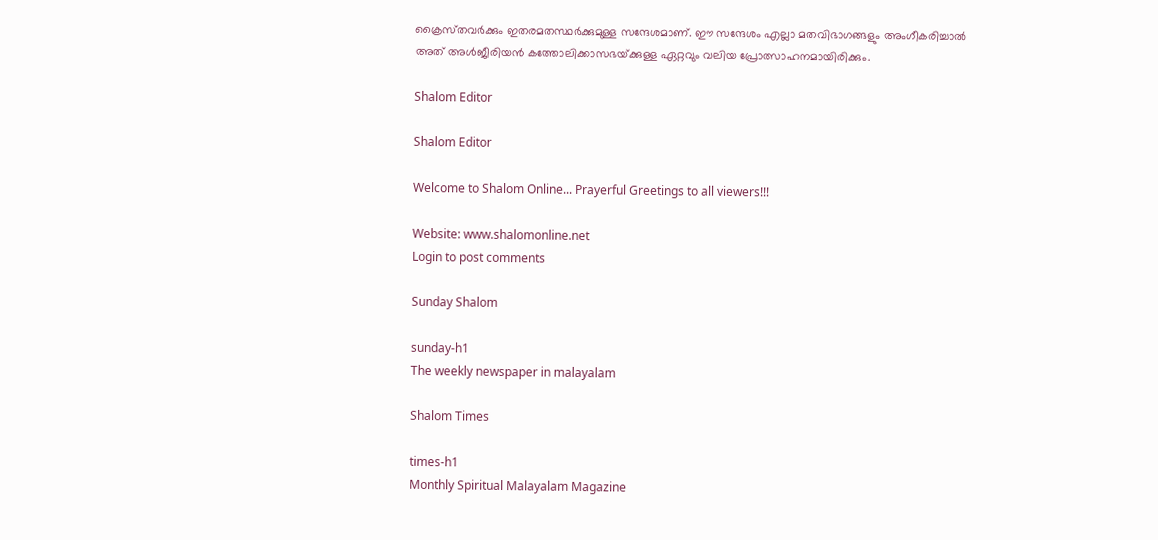ക്രൈസ്‌തവര്‍ക്കും ഇതരമതസ്ഥര്‍ക്കുമുള്ള സന്ദേശമാണ്‌. ഈ സന്ദേശം എല്ലാ മതവിഭാഗങ്ങളും അംഗീകരിച്ചാല്‍ അത്‌ അള്‍ജീരിയന്‍ കത്തോലിക്കാസഭയ്‌ക്കുള്ള ഏറ്റവും വലിയ പ്രോത്സാഹനമായിരിക്കും.

Shalom Editor

Shalom Editor

Welcome to Shalom Online... Prayerful Greetings to all viewers!!!

Website: www.shalomonline.net
Login to post comments

Sunday Shalom

sunday-h1
The weekly newspaper in malayalam

Shalom Times

times-h1
Monthly Spiritual Malayalam Magazine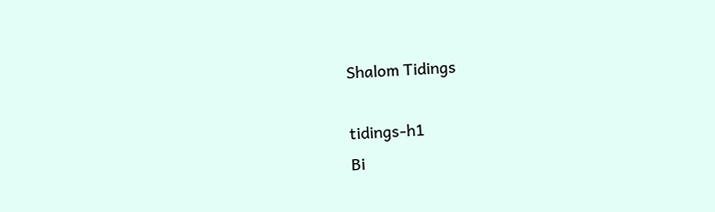Shalom Tidings

tidings-h1
Bi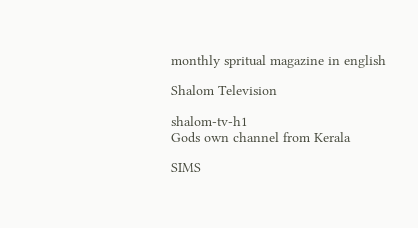monthly spritual magazine in english

Shalom Television

shalom-tv-h1
Gods own channel from Kerala

SIMS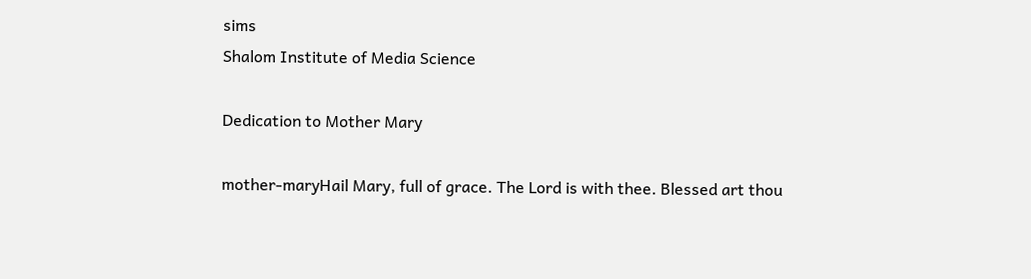sims
Shalom Institute of Media Science

Dedication to Mother Mary

mother-maryHail Mary, full of grace. The Lord is with thee. Blessed art thou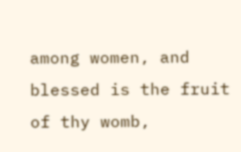among women, and blessed is the fruit of thy womb,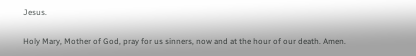Jesus.

Holy Mary, Mother of God, pray for us sinners, now and at the hour of our death. Amen.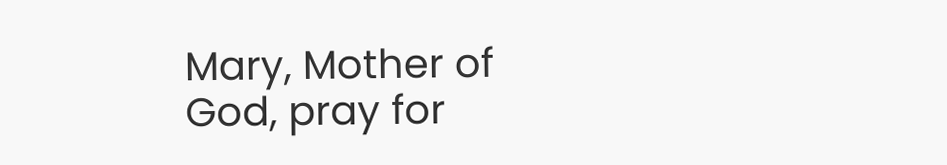Mary, Mother of God, pray for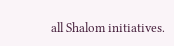all Shalom initiatives.